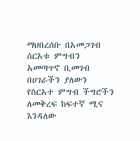ማህበረሰቡ በአመጋገብ ሰርአቱ ምግብን አመጣጥኖ ቢመገብ በሀገራችን ያለውን የስርአተ ምግብ ችግሮችን ለመቅረፍ ከፍተኛ ሚና እንዳለው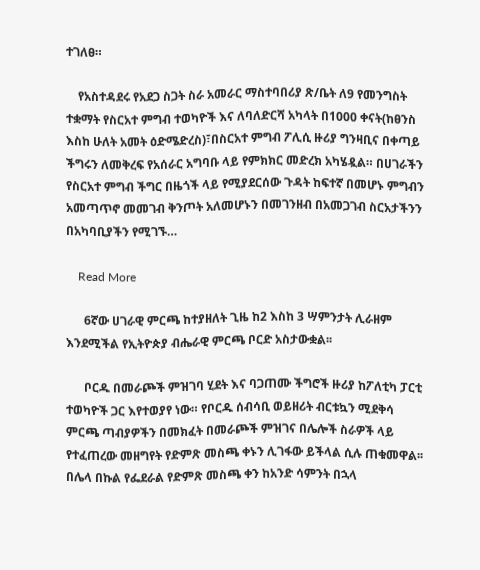ተገለፀ።

    የአስተዳደሩ የአደጋ ስጋት ስራ አመራር ማስተባበሪያ ጽ/ቤት ለ9 የመንግስት ተቋማት የስርአተ ምግብ ተወካዮች እና ለባለድርሻ አካላት በ1000 ቀናት(ከፀንስ እስከ ሁለት አመት ዕድሜድረስ)፣በስርአተ ምግብ ፖሊሲ ዙሪያ ግንዛቢና በቀጣይ ችግሩን ለመቅረፍ የአሰራር አግባቡ ላይ የምክክር መድረክ አካሄዷል። በሀገራችን የስርአተ ምግብ ችግር በዜጎች ላይ የሚያደርሰው ጉዳት ከፍተኛ በመሆኑ ምግብን አመጣጥኖ መመገብ ቅንጦት አለመሆኑን በመገንዘብ በአመጋገብ ስርአታችንን በአካባቢያችን የሚገኙ…

    Read More

      6ኛው ሀገራዊ ምርጫ ከተያዘለት ጊዜ ከ2 እስከ 3 ሣምንታት ሊራዘም እንደሚችል የኢትዮጵያ ብሔራዊ ምርጫ ቦርድ አስታውቋል፡፡

      ቦርዱ በመራጮች ምዝገባ ሂደት እና ባጋጠሙ ችግሮች ዙሪያ ከፖለቲካ ፓርቲ ተወካዮች ጋር እየተወያየ ነው። የቦርዱ ሰብሳቢ ወይዘሪት ብርቱኳን ሚደቅሳ ምርጫ ጣብያዎችን በመክፈት በመራጮች ምዝገና በሌሎች ስራዎች ላይ የተፈጠረው መዘግየት የድምጽ መስጫ ቀኑን ሊገፋው ይችላል ሲሉ ጠቁመዋል፡፡ በሌላ በኩል የፌደራል የድምጽ መስጫ ቀን ከአንድ ሳምንት በኋላ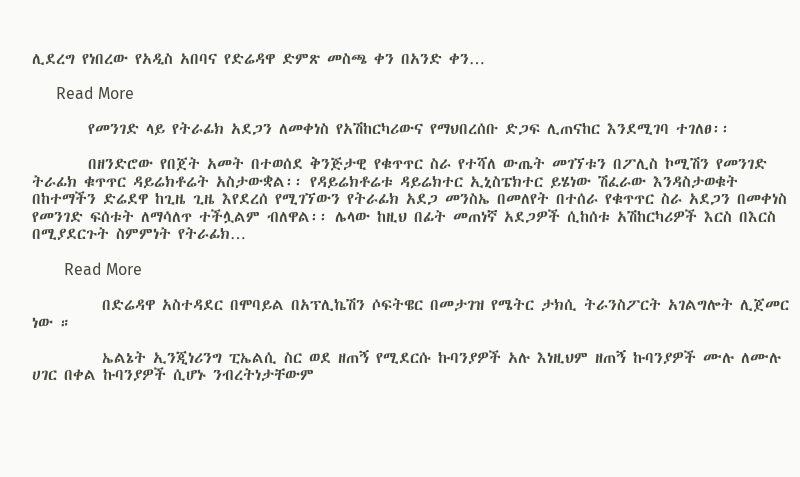ሊደረግ የነበረው የአዲስ አበባና የድሬዳዋ ድምጽ መስጫ ቀን በአንድ ቀን…

      Read More

        የመንገድ ላይ የትራፊክ አደጋን ለመቀነስ የአሽከርካሪውና የማህበረሰቡ ድጋፍ ሊጠናከር እንደሚገባ ተገለፀ፡፡

        በዘንድሮው የበጀት አመት በተወሰደ ቅንጅታዊ የቁጥጥር ስራ የተሻለ ውጤት መገኘቱን በፖሊስ ኮሚሽን የመንገድ ትራፊክ ቁጥጥር ዳይሬክቶሬት አስታውቋል፡፡ የዳይሬክቶሬቱ ዳይሬክተር ኢኒስፔክተር ይሄነው ሽፈራው እንዳስታወቁት በከተማችን ድሬደዋ ከጊዜ ጊዜ እየደረሰ የሚገኘውን የትራፊክ አደጋ መንስኤ በመለየት በተሰራ የቁጥጥር ስራ አደጋን በመቀነስ የመንገድ ፍሰቱት ለማሳለጥ ተችሏልም ብለዋል፡፡ ሌላው ከዚህ በፊት መጠነኛ አደጋዎች ሲከሰቱ አሽከርካሪዎች እርስ በእርስ በሚያደርጉት ስምምነት የትራፊክ…

        Read More

          በድሬዳዋ አስተዳደር በሞባይል በአፕሊኬሽን ሶፍትዌር በመታገዝ የሜትር ታክሲ ትራንስፖርት አገልግሎት ሊጀመር ነው ።

          ኤልኔት ኢንጂነሪንግ ፒኤልሲ ስር ወደ ዘጠኝ የሚደርሱ ኩባንያዎች አሉ እነዚህም ዘጠኝ ኩባንያዎች ሙሉ ለሙሉ ሀገር በቀል ኩባንያዎች ሲሆኑ ንብረትነታቸውም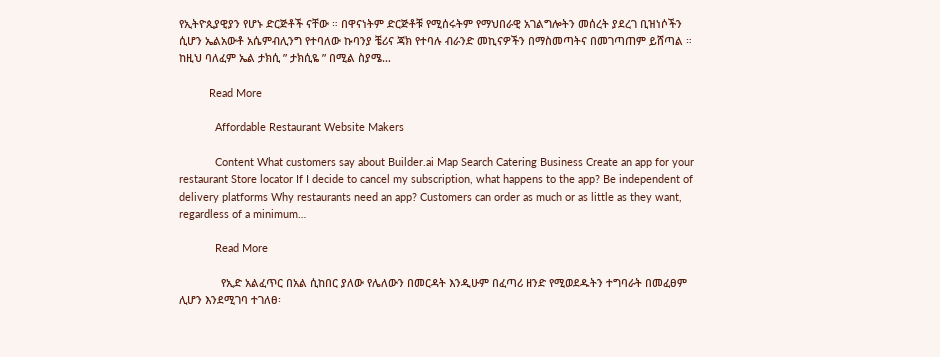የኢትዮጲያዊያን የሆኑ ድርጅቶች ናቸው ። በዋናነትም ድርጅቶቹ የሚሰሩትም የማህበራዊ አገልግሎትን መሰረት ያደረገ ቢዝነሶችን ሲሆን ኤልአውቶ አሴምብሊንግ የተባለው ኩባንያ ቼሪና ጃክ የተባሉ ብራንድ መኪናዎችን በማስመጣትና በመገጣጠም ይሸጣል ። ከዚህ ባለፈም ኤል ታክሲ ” ታክሲዬ ” በሚል ስያሜ…

          Read More

            Affordable Restaurant Website Makers

            Content What customers say about Builder.ai Map Search Catering Business Create an app for your restaurant Store locator If I decide to cancel my subscription, what happens to the app? Be independent of delivery platforms Why restaurants need an app? Customers can order as much or as little as they want, regardless of a minimum…

            Read More

              የኢድ አልፈጥር በአል ሲከበር ያለው የሌለውን በመርዳት እንዲሁም በፈጣሪ ዘንድ የሚወደዱትን ተግባራት በመፈፀም ሊሆን እንደሚገባ ተገለፀ፡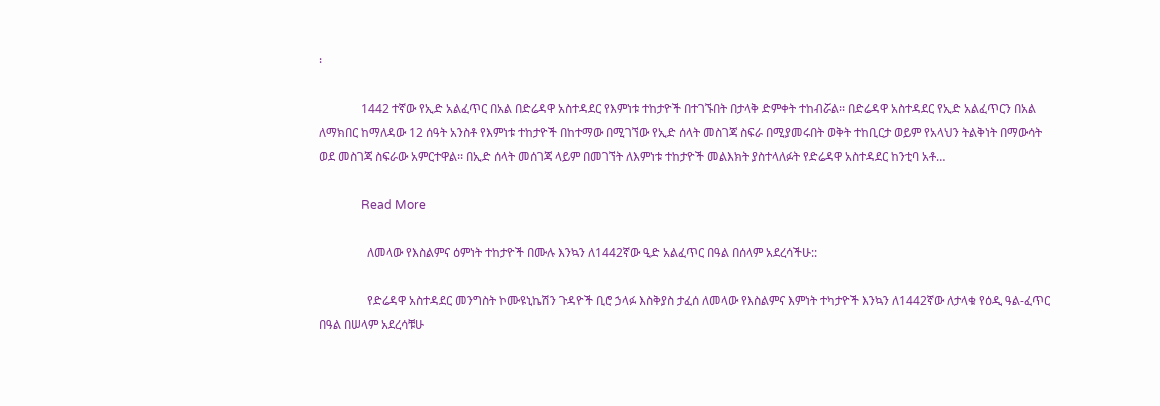፡

              1442 ተኛው የኢድ አልፈጥር በአል በድሬዳዋ አስተዳደር የእምነቱ ተከታዮች በተገኙበት በታላቅ ድምቀት ተከብሯል፡፡ በድሬዳዋ አስተዳደር የኢድ አልፈጥርን በአል ለማክበር ከማለዳው 12 ሰዓት አንስቶ የእምነቱ ተከታዮች በከተማው በሚገኘው የኢድ ሰላት መስገጃ ስፍራ በሚያመሩበት ወቅት ተከቢርታ ወይም የአላህን ትልቅነት በማውሳት ወደ መስገጃ ስፍራው አምርተዋል፡፡ በኢድ ሰላት መሰገጃ ላይም በመገኘት ለእምነቱ ተከታዮች መልእክት ያስተላለፉት የድሬዳዋ አስተዳደር ከንቲባ አቶ…

              Read More

                ለመላው የእስልምና ዕምነት ተከታዮች በሙሉ እንኳን ለ1442ኛው ዒድ አልፈጥር በዓል በሰላም አደረሳችሁ::

                የድሬዳዋ አስተዳደር መንግስት ኮሙዩኒኬሽን ጉዳዮች ቢሮ ኃላፉ እስቅያስ ታፈሰ ለመላው የእስልምና እምነት ተካታዮች እንኳን ለ1442ኛው ለታላቁ የዕዲ ዓል-ፈጥር በዓል በሠላም አደረሳቹሁ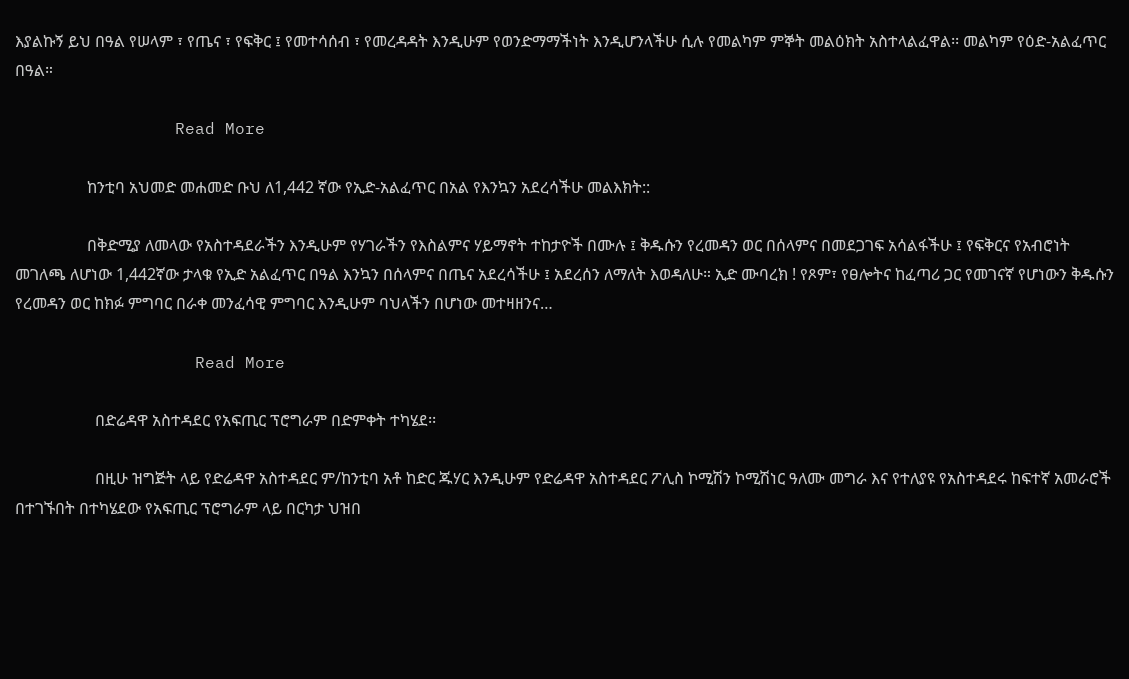እያልኩኝ ይህ በዓል የሠላም ፣ የጤና ፣ የፍቅር ፤ የመተሳሰብ ፣ የመረዳዳት እንዲሁም የወንድማማችነት እንዲሆንላችሁ ሲሉ የመልካም ምኞት መልዕክት አስተላልፈዋል፡፡ መልካም የዕድ-አልፈጥር በዓል።

                Read More

                  ከንቲባ አህመድ መሐመድ ቡህ ለ1,442 ኛው የኢድ-አልፈጥር በአል የእንኳን አደረሳችሁ መልእክት::

                  በቅድሚያ ለመላው የአስተዳደራችን እንዲሁም የሃገራችን የእስልምና ሃይማኖት ተከታዮች በሙሉ ፤ ቅዱሱን የረመዳን ወር በሰላምና በመደጋገፍ አሳልፋችሁ ፤ የፍቅርና የአብሮነት መገለጫ ለሆነው 1,442ኛው ታላቁ የኢድ አልፈጥር በዓል እንኳን በሰላምና በጤና አደረሳችሁ ፤ አደረሰን ለማለት እወዳለሁ። ኢድ ሙባረክ ! የጾም፣ የፀሎትና ከፈጣሪ ጋር የመገናኛ የሆነውን ቅዱሱን የረመዳን ወር ከክፉ ምግባር በራቀ መንፈሳዊ ምግባር እንዲሁም ባህላችን በሆነው መተዛዘንና…

                  Read More

                    በድሬዳዋ አስተዳደር የአፍጢር ፕሮግራም በድምቀት ተካሄደ፡፡

                    በዚሁ ዝግጅት ላይ የድሬዳዋ አስተዳደር ም/ከንቲባ አቶ ከድር ጁሃር እንዲሁም የድሬዳዋ አስተዳደር ፖሊስ ኮሚሽን ኮሚሽነር ዓለሙ መግራ እና የተለያዩ የአስተዳደሩ ከፍተኛ አመራሮች በተገኙበት በተካሄደው የአፍጢር ፕሮግራም ላይ በርካታ ህዝበ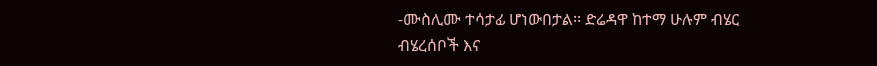-ሙስሊሙ ተሳታፊ ሆነውበታል፡፡ ድሬዳዋ ከተማ ሁሉም ብሄር ብሄረሰቦች እና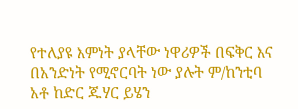የተለያዩ እምነት ያላቸው ነዋሪዎች በፍቅር እና በአንድነት የሚኖርባት ነው ያሉት ም/ከንቲባ አቶ ከድር ጁሃር ይሄን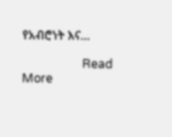የአብሮነት እና…

                    Read More